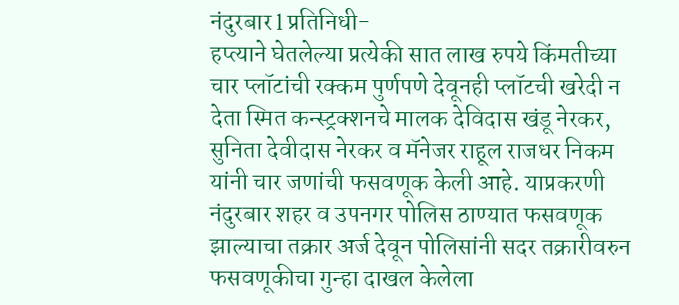नंदुरबार l प्रतिनिधी-
हप्त्याने घेतलेल्या प्रत्येकी सात लाख रुपये किंमतीच्या चार प्लॉटांची रक्कम पुर्णपणे देवूनही प्लॉटची खरेदी न देता स्मित कन्स्ट्रक्शनचे मालक देविदास खंडू नेरकर, सुनिता देवीदास नेरकर व मॅनेजर राहूल राजधर निकम यांनी चार जणांची फसवणूक केली आहे. याप्रकरणी नंदुरबार शहर व उपनगर पोलिस ठाण्यात फसवणूक झाल्याचा तक्रार अर्ज देवून पोलिसांनी सदर तक्रारीवरुन फसवणूकीचा गुन्हा दाखल केलेला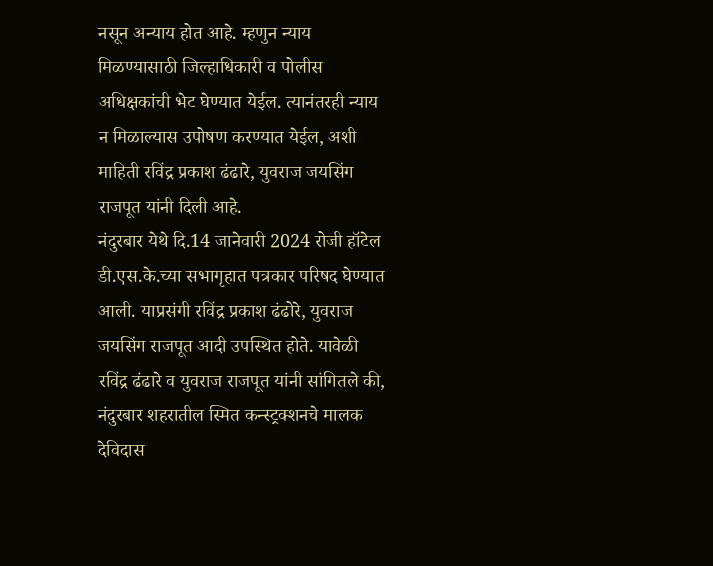नसून अन्याय होत आहे. म्हणुन न्याय मिळण्यासाठी जिल्हाधिकारी व पोलीस अधिक्षकांची भेट घेण्यात येईल. त्यानंतरही न्याय न मिळाल्यास उपोषण करण्यात येईल, अशी माहिती रविंद्र प्रकाश ढंढारे, युवराज जयसिंग राजपूत यांनी दिली आहे.
नंदुरबार येथे दि.14 जानेवारी 2024 रोजी हॉटेल डी.एस.के.च्या सभागृहात पत्रकार परिषद घेण्यात आली. याप्रसंगी रविंद्र प्रकाश ढंढोरे, युवराज जयसिंग राजपूत आदी उपस्थित होते. यावेळी रविंद्र ढंढारे व युवराज राजपूत यांनी सांगितले की, नंदुरबार शहरातील स्मित कन्स्ट्रक्शनचे मालक देविदास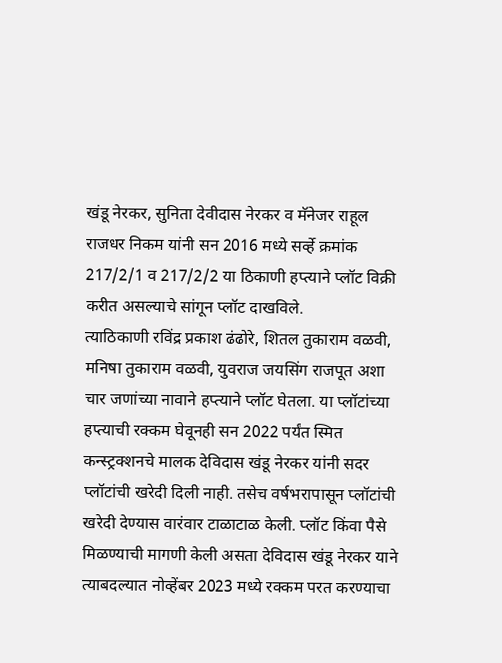खंडू नेरकर, सुनिता देवीदास नेरकर व मॅनेजर राहूल राजधर निकम यांनी सन 2016 मध्ये सर्व्हे क्रमांक 217/2/1 व 217/2/2 या ठिकाणी हप्त्याने प्लॉट विक्री करीत असल्याचे सांगून प्लॉट दाखविले.
त्याठिकाणी रविंद्र प्रकाश ढंढोरे, शितल तुकाराम वळवी, मनिषा तुकाराम वळवी, युवराज जयसिंग राजपूत अशा चार जणांच्या नावाने हप्त्याने प्लॉट घेतला. या प्लॉटांच्या हप्त्याची रक्कम घेवूनही सन 2022 पर्यंत स्मित कन्स्ट्रक्शनचे मालक देविदास खंडू नेरकर यांनी सदर प्लॉटांची खरेदी दिली नाही. तसेच वर्षभरापासून प्लॉटांची खरेदी देण्यास वारंवार टाळाटाळ केली. प्लॉट किंवा पैसे मिळण्याची मागणी केली असता देविदास खंडू नेरकर याने त्याबदल्यात नोव्हेंबर 2023 मध्ये रक्कम परत करण्याचा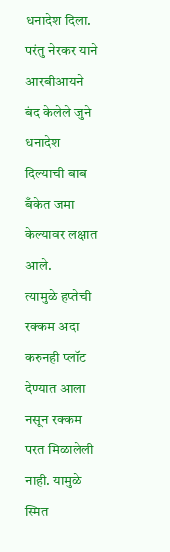धनादेश दिला. परंतु नेरकर याने आरबीआयने बंद केलेले जुने धनादेश दिल्याची बाब बँकेत जमा केल्यावर लक्षात आले.
त्यामुळे हप्तेची रक्कम अदा करुनही प्लॉट देण्यात आला नसून रक्कम परत मिळालेली नाही. यामुळे स्मित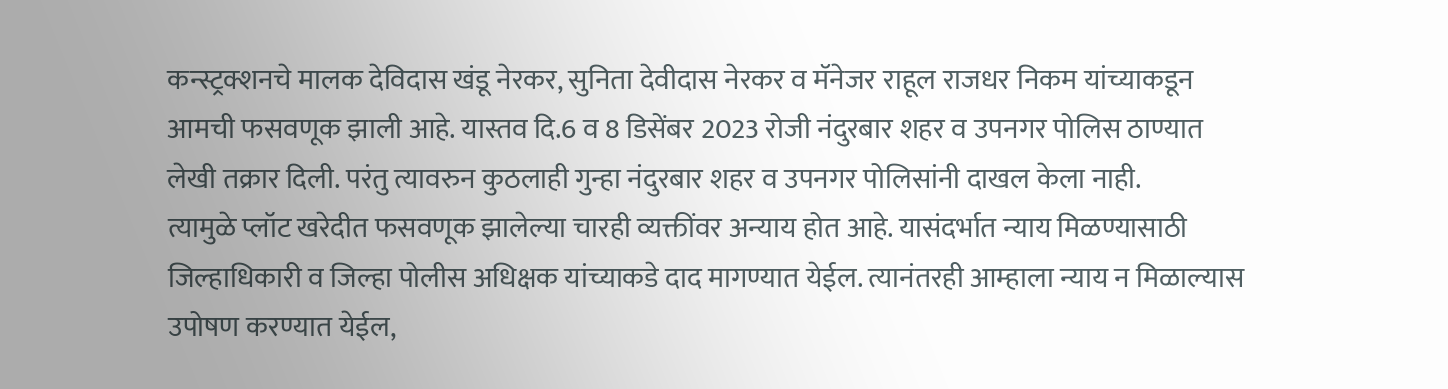कन्स्ट्रक्शनचे मालक देविदास खंडू नेरकर, सुनिता देवीदास नेरकर व मॅनेजर राहूल राजधर निकम यांच्याकडून आमची फसवणूक झाली आहे. यास्तव दि.6 व 8 डिसेंबर 2023 रोजी नंदुरबार शहर व उपनगर पोलिस ठाण्यात लेखी तक्रार दिली. परंतु त्यावरुन कुठलाही गुन्हा नंदुरबार शहर व उपनगर पोलिसांनी दाखल केला नाही.
त्यामुळे प्लॉट खरेदीत फसवणूक झालेल्या चारही व्यक्तींवर अन्याय होत आहे. यासंदर्भात न्याय मिळण्यासाठी जिल्हाधिकारी व जिल्हा पोलीस अधिक्षक यांच्याकडे दाद मागण्यात येईल. त्यानंतरही आम्हाला न्याय न मिळाल्यास उपोषण करण्यात येईल,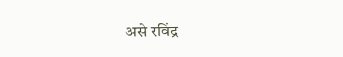असे रविंद्र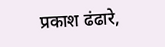प्रकाश ढंढारे,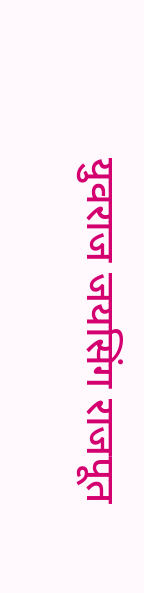युवराज जयसिंग राजपूत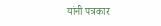यांनी पत्रकार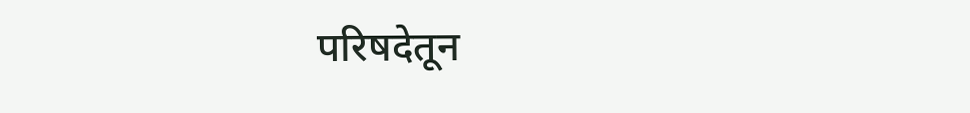परिषदेतून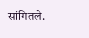सांगितले.